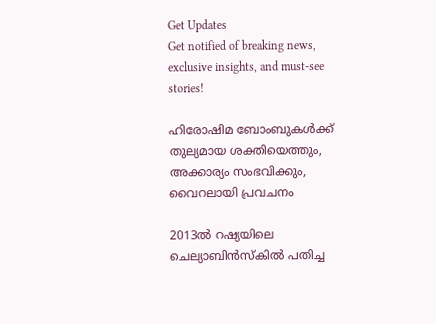Get Updates
Get notified of breaking news, exclusive insights, and must-see stories!

ഹിരോഷിമ ബോംബുകള്‍ക്ക് തുല്യമായ ശക്തിയെത്തും, അക്കാര്യം സംഭവിക്കും, വൈറലായി പ്രവചനം

2013ല്‍ റഷ്യയിലെ ചെല്യാബിന്‍സ്‌കില്‍ പതിച്ച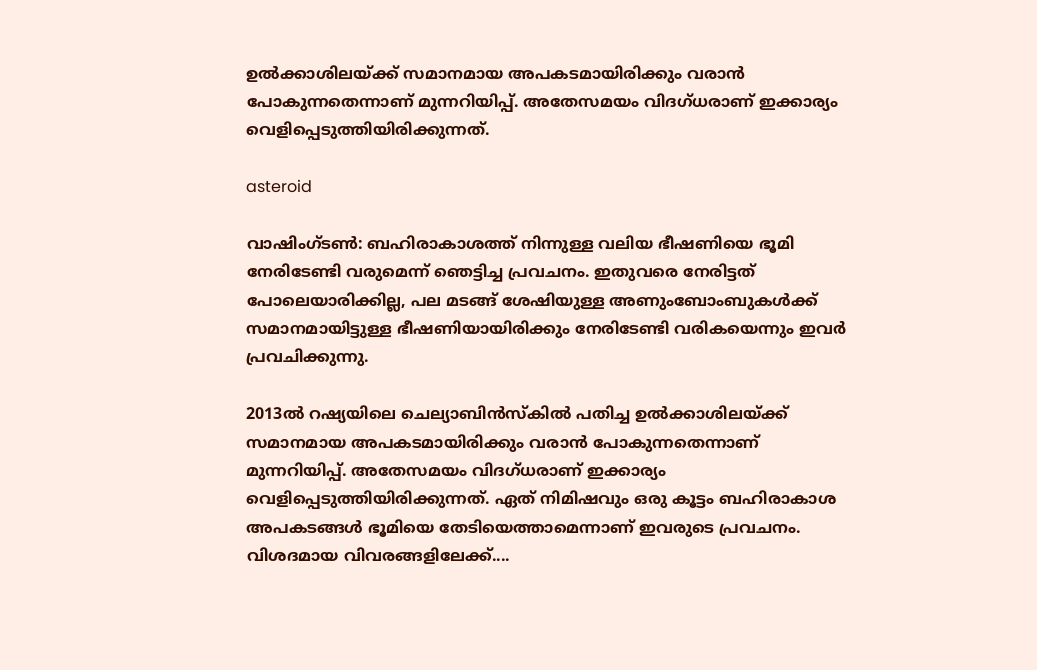ഉല്‍ക്കാശിലയ്ക്ക് സമാനമായ അപകടമായിരിക്കും വരാന്‍ പോകുന്നതെന്നാണ് മുന്നറിയിപ്പ്. അതേസമയം വിദഗ്ധരാണ് ഇക്കാര്യം വെളിപ്പെടുത്തിയിരിക്കുന്നത്.

asteroid

വാഷിംഗ്ടണ്‍: ബഹിരാകാശത്ത് നിന്നുള്ള വലിയ ഭീഷണിയെ ഭൂമി നേരിടേണ്ടി വരുമെന്ന് ഞെട്ടിച്ച പ്രവചനം. ഇതുവരെ നേരിട്ടത് പോലെയാരിക്കില്ല, പല മടങ്ങ് ശേഷിയുള്ള അണുംബോംബുകള്‍ക്ക് സമാനമായിട്ടുള്ള ഭീഷണിയായിരിക്കും നേരിടേണ്ടി വരികയെന്നും ഇവര്‍ പ്രവചിക്കുന്നു.

2013ല്‍ റഷ്യയിലെ ചെല്യാബിന്‍സ്‌കില്‍ പതിച്ച ഉല്‍ക്കാശിലയ്ക്ക് സമാനമായ അപകടമായിരിക്കും വരാന്‍ പോകുന്നതെന്നാണ് മുന്നറിയിപ്പ്. അതേസമയം വിദഗ്ധരാണ് ഇക്കാര്യം വെളിപ്പെടുത്തിയിരിക്കുന്നത്. ഏത് നിമിഷവും ഒരു കൂട്ടം ബഹിരാകാശ അപകടങ്ങള്‍ ഭൂമിയെ തേടിയെത്താമെന്നാണ് ഇവരുടെ പ്രവചനം. വിശദമായ വിവരങ്ങളിലേക്ക്....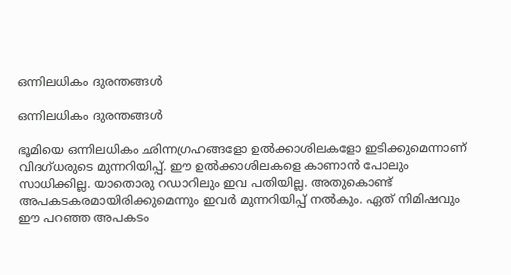ഒന്നിലധികം ദുരന്തങ്ങള്‍

ഒന്നിലധികം ദുരന്തങ്ങള്‍

ഭൂമിയെ ഒന്നിലധികം ഛിന്നഗ്രഹങ്ങളോ ഉല്‍ക്കാശിലകളോ ഇടിക്കുമെന്നാണ് വിദഗ്ധരുടെ മുന്നറിയിപ്പ്. ഈ ഉല്‍ക്കാശിലകളെ കാണാന്‍ പോലും സാധിക്കില്ല. യാതൊരു റഡാറിലും ഇവ പതിയില്ല. അതുകൊണ്ട് അപകടകരമായിരിക്കുമെന്നും ഇവര്‍ മുന്നറിയിപ്പ് നല്‍കും. ഏത് നിമിഷവും ഈ പറഞ്ഞ അപകടം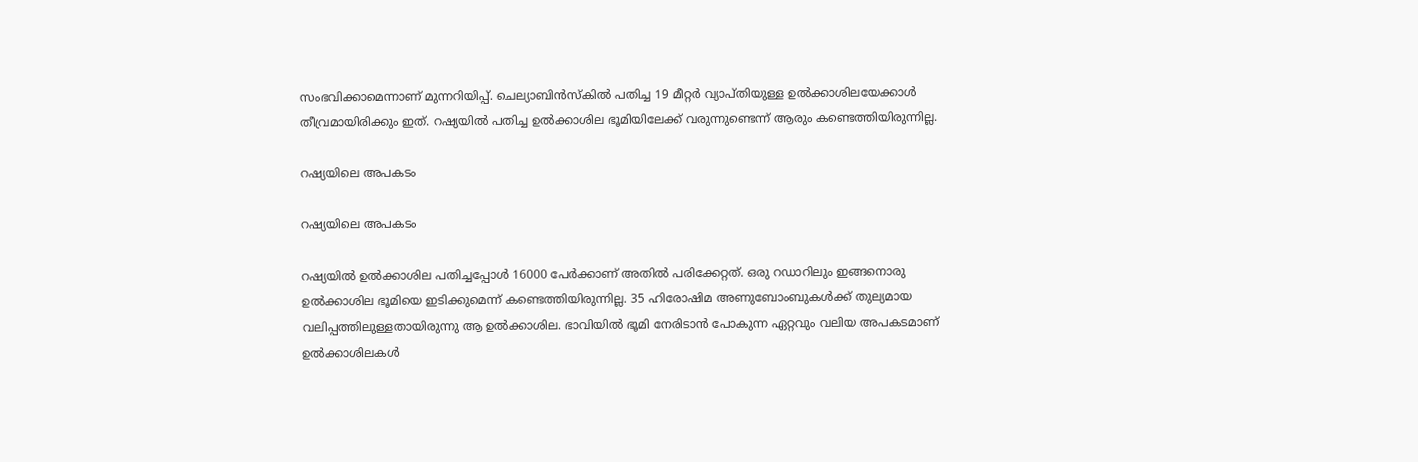സംഭവിക്കാമെന്നാണ് മുന്നറിയിപ്പ്. ചെല്യാബിന്‍സ്‌കില്‍ പതിച്ച 19 മീറ്റര്‍ വ്യാപ്തിയുള്ള ഉല്‍ക്കാശിലയേക്കാള്‍ തീവ്രമായിരിക്കും ഇത്. റഷ്യയില്‍ പതിച്ച ഉല്‍ക്കാശില ഭൂമിയിലേക്ക് വരുന്നുണ്ടെന്ന് ആരും കണ്ടെത്തിയിരുന്നില്ല.

റഷ്യയിലെ അപകടം

റഷ്യയിലെ അപകടം

റഷ്യയില്‍ ഉല്‍ക്കാശില പതിച്ചപ്പോള്‍ 16000 പേര്‍ക്കാണ് അതില്‍ പരിക്കേറ്റത്. ഒരു റഡാറിലും ഇങ്ങനൊരു ഉല്‍ക്കാശില ഭൂമിയെ ഇടിക്കുമെന്ന് കണ്ടെത്തിയിരുന്നില്ല. 35 ഹിരോഷിമ അണുബോംബുകള്‍ക്ക് തുല്യമായ വലിപ്പത്തിലുള്ളതായിരുന്നു ആ ഉല്‍ക്കാശില. ഭാവിയില്‍ ഭൂമി നേരിടാന്‍ പോകുന്ന ഏറ്റവും വലിയ അപകടമാണ് ഉല്‍ക്കാശിലകള്‍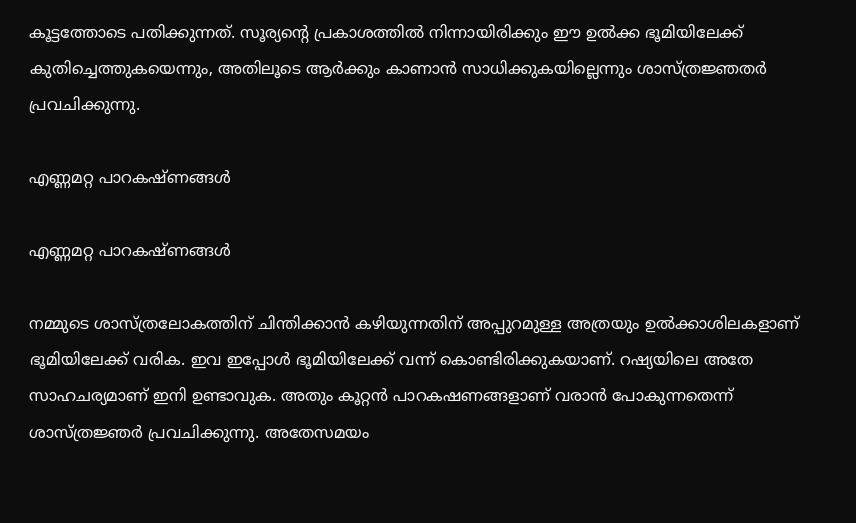കൂട്ടത്തോടെ പതിക്കുന്നത്. സൂര്യന്റെ പ്രകാശത്തില്‍ നിന്നായിരിക്കും ഈ ഉല്‍ക്ക ഭൂമിയിലേക്ക് കുതിച്ചെത്തുകയെന്നും, അതിലൂടെ ആര്‍ക്കും കാണാന്‍ സാധിക്കുകയില്ലെന്നും ശാസ്ത്രജ്ഞതര്‍ പ്രവചിക്കുന്നു.

എണ്ണമറ്റ പാറകഷ്ണങ്ങള്‍

എണ്ണമറ്റ പാറകഷ്ണങ്ങള്‍

നമ്മുടെ ശാസ്ത്രലോകത്തിന് ചിന്തിക്കാന്‍ കഴിയുന്നതിന് അപ്പുറമുള്ള അത്രയും ഉല്‍ക്കാശിലകളാണ് ഭൂമിയിലേക്ക് വരിക. ഇവ ഇപ്പോള്‍ ഭൂമിയിലേക്ക് വന്ന് കൊണ്ടിരിക്കുകയാണ്. റഷ്യയിലെ അതേ സാഹചര്യമാണ് ഇനി ഉണ്ടാവുക. അതും കൂറ്റന്‍ പാറകഷണങ്ങളാണ് വരാന്‍ പോകുന്നതെന്ന് ശാസ്ത്രജ്ഞര്‍ പ്രവചിക്കുന്നു. അതേസമയം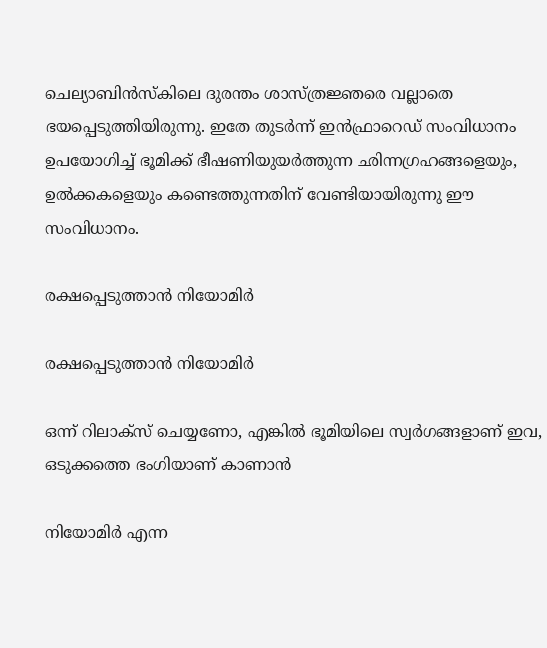ചെല്യാബിന്‍സ്‌കിലെ ദുരന്തം ശാസ്ത്രജ്ഞരെ വല്ലാതെ ഭയപ്പെടുത്തിയിരുന്നു. ഇതേ തുടര്‍ന്ന് ഇന്‍ഫ്രാറെഡ് സംവിധാനം ഉപയോഗിച്ച് ഭൂമിക്ക് ഭീഷണിയുയര്‍ത്തുന്ന ഛിന്നഗ്രഹങ്ങളെയും, ഉല്‍ക്കകളെയും കണ്ടെത്തുന്നതിന് വേണ്ടിയായിരുന്നു ഈ സംവിധാനം.

രക്ഷപ്പെടുത്താന്‍ നിയോമിര്‍

രക്ഷപ്പെടുത്താന്‍ നിയോമിര്‍

ഒന്ന് റിലാക്‌സ് ചെയ്യണോ, എങ്കില്‍ ഭൂമിയിലെ സ്വര്‍ഗങ്ങളാണ് ഇവ, ഒടുക്കത്തെ ഭംഗിയാണ് കാണാന്‍

നിയോമിര്‍ എന്ന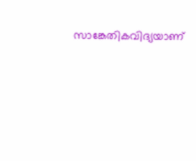സാങ്കേതികവിദ്യയാണ്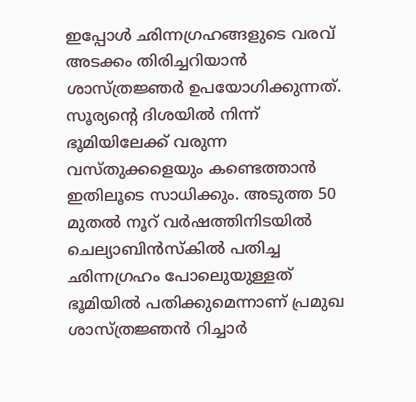ഇപ്പോള്‍ ഛിന്നഗ്രഹങ്ങളുടെ വരവ് അടക്കം തിരിച്ചറിയാന്‍ ശാസ്ത്രജ്ഞര്‍ ഉപയോഗിക്കുന്നത്. സൂര്യന്റെ ദിശയില്‍ നിന്ന് ഭൂമിയിലേക്ക് വരുന്ന വസ്തുക്കളെയും കണ്ടെത്താന്‍ ഇതിലൂടെ സാധിക്കും. അടുത്ത 50 മുതല്‍ നൂറ് വര്‍ഷത്തിനിടയില്‍ ചെല്യാബിന്‍സ്‌കില്‍ പതിച്ച ഛിന്നഗ്രഹം പോലെുയുള്ളത് ഭൂമിയില്‍ പതിക്കുമെന്നാണ് പ്രമുഖ ശാസ്ത്രജ്ഞന്‍ റിച്ചാര്‍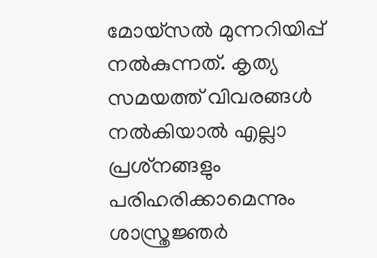മോയ്‌സല്‍ മുന്നറിയിപ്പ് നല്‍കുന്നത്. കൃത്യ സമയത്ത് വിവരങ്ങള്‍ നല്‍കിയാല്‍ എല്ലാ പ്രശ്‌നങ്ങളും പരിഹരിക്കാമെന്നും ശാസ്ത്രജ്ഞര്‍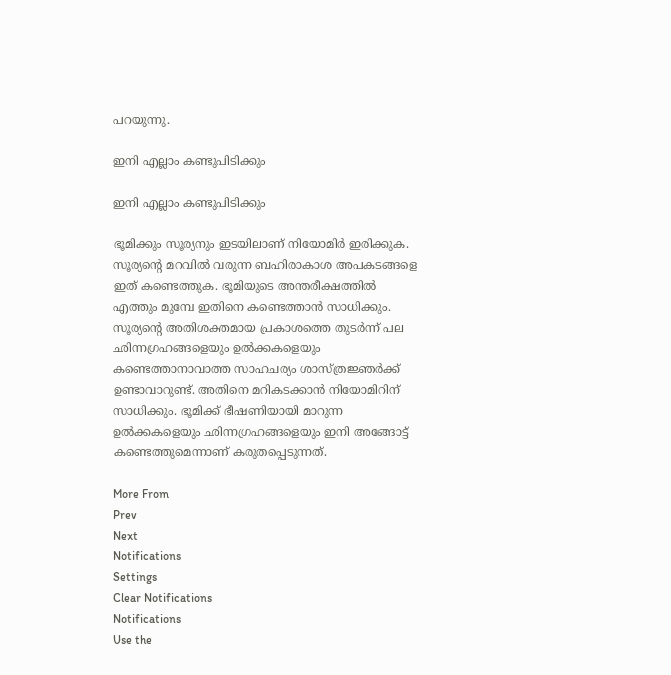പറയുന്നു.

ഇനി എല്ലാം കണ്ടുപിടിക്കും

ഇനി എല്ലാം കണ്ടുപിടിക്കും

ഭൂമിക്കും സൂര്യനും ഇടയിലാണ് നിയോമിര്‍ ഇരിക്കുക. സൂര്യന്റെ മറവില്‍ വരുന്ന ബഹിരാകാശ അപകടങ്ങളെ ഇത് കണ്ടെത്തുക. ഭൂമിയുടെ അന്തരീക്ഷത്തില്‍ എത്തും മുമ്പേ ഇതിനെ കണ്ടെത്താന്‍ സാധിക്കും. സൂര്യന്റെ അതിശക്തമായ പ്രകാശത്തെ തുടര്‍ന്ന് പല ഛിന്നഗ്രഹങ്ങളെയും ഉല്‍ക്കകളെയും കണ്ടെത്താനാവാത്ത സാഹചര്യം ശാസ്ത്രജ്ഞര്‍ക്ക് ഉണ്ടാവാറുണ്ട്. അതിനെ മറികടക്കാന്‍ നിയോമിറിന് സാധിക്കും. ഭൂമിക്ക് ഭീഷണിയായി മാറുന്ന ഉല്‍ക്കകളെയും ഛിന്നഗ്രഹങ്ങളെയും ഇനി അങ്ങോട്ട് കണ്ടെത്തുമെന്നാണ് കരുതപ്പെടുന്നത്.

More From
Prev
Next
Notifications
Settings
Clear Notifications
Notifications
Use the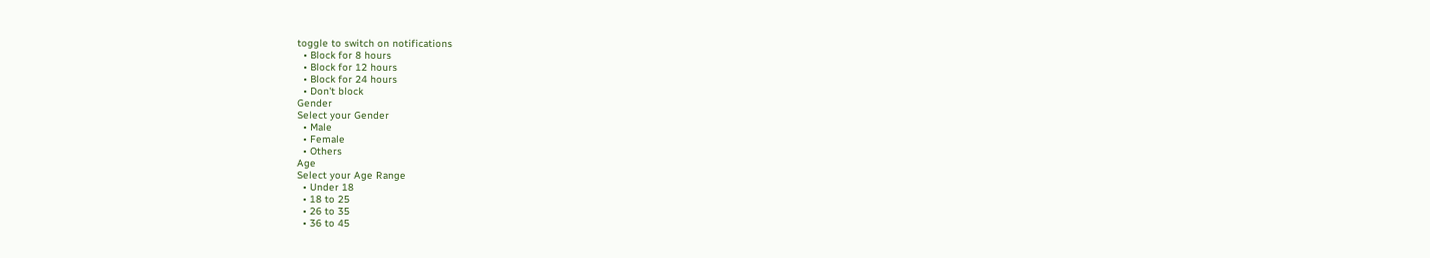toggle to switch on notifications
  • Block for 8 hours
  • Block for 12 hours
  • Block for 24 hours
  • Don't block
Gender
Select your Gender
  • Male
  • Female
  • Others
Age
Select your Age Range
  • Under 18
  • 18 to 25
  • 26 to 35
  • 36 to 45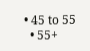• 45 to 55
  • 55+